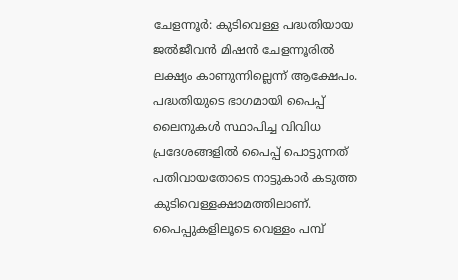ചേളന്നൂർ: കുടിവെള്ള പദ്ധതിയായ ജൽജീവൻ മിഷൻ ചേളന്നൂരിൽ ലക്ഷ്യം കാണുന്നില്ലെന്ന് ആക്ഷേപം. പദ്ധതിയുടെ ഭാഗമായി പൈപ്പ് ലൈനുകൾ സ്ഥാപിച്ച വിവിധ പ്രദേശങ്ങളിൽ പൈപ്പ് പൊട്ടുന്നത് പതിവായതോടെ നാട്ടുകാർ കടുത്ത കുടിവെള്ളക്ഷാമത്തിലാണ്. പൈപ്പുകളിലൂടെ വെള്ളം പമ്പ്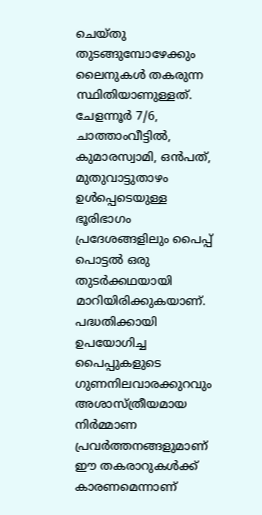ചെയ്തു തുടങ്ങുമ്പോഴേക്കും ലൈനുകൾ തകരുന്ന സ്ഥിതിയാണുള്ളത്.
ചേളന്നൂർ 7/6, ചാത്താംവീട്ടിൽ, കുമാരസ്വാമി, ഒൻപത്, മുതുവാട്ടുതാഴം ഉൾപ്പെടെയുള്ള ഭൂരിഭാഗം പ്രദേശങ്ങളിലും പൈപ്പ് പൊട്ടൽ ഒരു തുടർക്കഥയായി മാറിയിരിക്കുകയാണ്. പദ്ധതിക്കായി ഉപയോഗിച്ച പൈപ്പുകളുടെ ഗുണനിലവാരക്കുറവും അശാസ്ത്രീയമായ നിർമ്മാണ പ്രവർത്തനങ്ങളുമാണ് ഈ തകരാറുകൾക്ക് കാരണമെന്നാണ്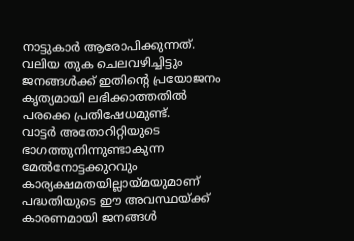നാട്ടുകാർ ആരോപിക്കുന്നത്. വലിയ തുക ചെലവഴിച്ചിട്ടും ജനങ്ങൾക്ക് ഇതിന്റെ പ്രയോജനം കൃത്യമായി ലഭിക്കാത്തതിൽ പരക്കെ പ്രതിഷേധമുണ്ട്.
വാട്ടർ അതോറിറ്റിയുടെ ഭാഗത്തുനിന്നുണ്ടാകുന്ന മേൽനോട്ടക്കുറവും കാര്യക്ഷമതയില്ലായ്മയുമാണ് പദ്ധതിയുടെ ഈ അവസ്ഥയ്ക്ക് കാരണമായി ജനങ്ങൾ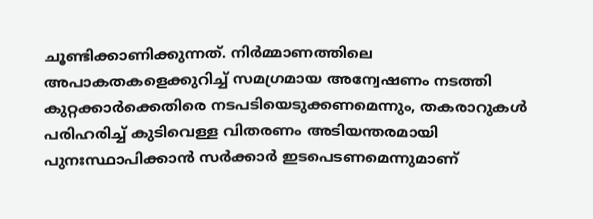ചൂണ്ടിക്കാണിക്കുന്നത്. നിർമ്മാണത്തിലെ അപാകതകളെക്കുറിച്ച് സമഗ്രമായ അന്വേഷണം നടത്തി കുറ്റക്കാർക്കെതിരെ നടപടിയെടുക്കണമെന്നും, തകരാറുകൾ പരിഹരിച്ച് കുടിവെള്ള വിതരണം അടിയന്തരമായി പുനഃസ്ഥാപിക്കാൻ സർക്കാർ ഇടപെടണമെന്നുമാണ്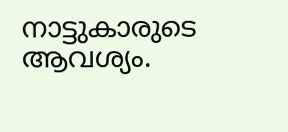നാട്ടുകാരുടെ ആവശ്യം.